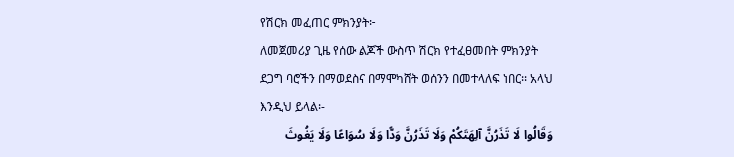የሽርክ መፈጠር ምክንያት፦
ለመጀመሪያ ጊዜ የሰው ልጆች ውስጥ ሽርክ የተፈፀመበት ምክንያት ደጋግ ባሮችን በማወደስና በማሞካሸት ወሰንን በመተላለፍ ነበር፡፡ አላህ እንዲህ ይላል፡-
وَقَالُوا لَا تَذَرُنَّ آلِهَتَكُمْ وَلَا تَذَرُنَّ وَدًّا وَلَا سُوَاعًا وَلَا يَغُوثَ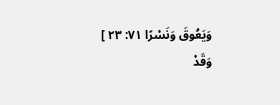وَيَعُوقَ وَنَسْرًا ٧١: ٢٣ ]
وَقَدْ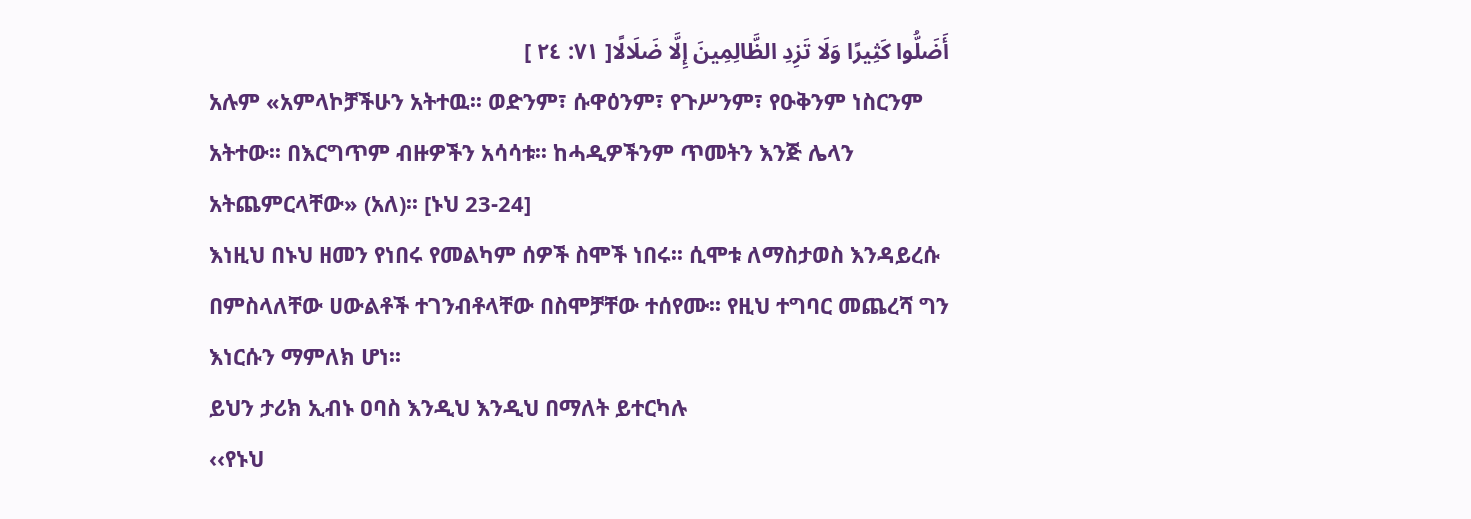أَضَلُّوا كَثِيرًا وَلَا تَزِدِ الظَّالِمِينَ إِلَّا ضَلَالًا[ ٧١: ٢٤ ]
አሉም «አምላኮቻችሁን አትተዉ፡፡ ወድንም፣ ሱዋዕንም፣ የጉሥንም፣ የዑቅንም ነስርንም አትተው፡፡ በእርግጥም ብዙዎችን አሳሳቱ፡፡ ከሓዲዎችንም ጥመትን እንጅ ሌላን አትጨምርላቸው» (አለ)፡፡ [ኑህ 23-24]
እነዚህ በኑህ ዘመን የነበሩ የመልካም ሰዎች ስሞች ነበሩ፡፡ ሲሞቱ ለማስታወስ እንዳይረሱ በምስላለቸው ሀውልቶች ተገንብቶላቸው በስሞቻቸው ተሰየሙ፡፡ የዚህ ተግባር መጨረሻ ግን እነርሱን ማምለክ ሆነ፡፡
ይህን ታሪክ ኢብኑ ዐባስ እንዲህ እንዲህ በማለት ይተርካሉ
‹‹የኑህ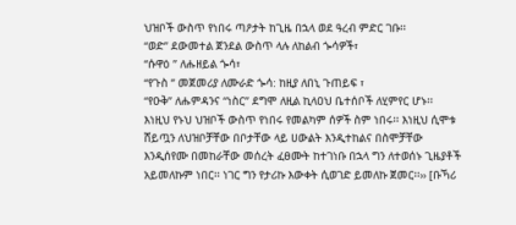ህዝቦች ውስጥ የነበሩ ጣዖታት ከጊዜ በኋላ ወደ ዓረብ ምድር ገቡ፡፡
“ወድ” ደውመተል ጀንደል ውስጥ ላሉ ለከልብ ጐሳዎች፣
“ሱዋዕ ” ለሑዘይል ጐሳ፣
“የጉስ ” መጀመሪያ ለሙራድ ጐሳ: ከዚያ ለበኒ ጉጠይፍ ፣
“የዑቅ” ለሑምዳንና “ነስር” ደግሞ ለዚል ኪላዐህ ቤተሰቦች ለሂምየር ሆኑ፡፡
እነዚህ የኑህ ህዝቦች ውስጥ የነበሩ የመልካም ሰዎች ስም ነበሩ፡፡ እነዚህ ሲሞቱ ሸይጧን ለህዝቦቻቸው በቦታቸው ላይ ሀውልት እንዲተከልና በስሞቻቸው እንዲሰየሙ በመከራቸው መሰረት ፈፀሙት ከተገነቡ በኋላ ግን ለተወሰኑ ጊዜያቶች አይመለኩም ነበር፡፡ ነገር ግን የታሪኩ እውቀት ሲወገድ ይመለኩ ጀመር፡፡›› [ቡኻሪ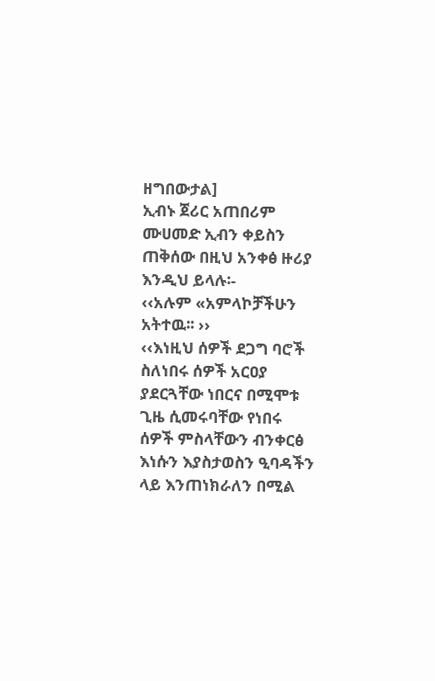ዘግበውታል]
ኢብኑ ጀሪር አጠበሪም ሙሀመድ ኢብን ቀይስን ጠቅሰው በዚህ አንቀፅ ዙሪያ እንዲህ ይላሉ፡-
‹‹አሉም «አምላኮቻችሁን አትተዉ፡፡ ››
‹‹እነዚህ ሰዎች ደጋግ ባሮች ስለነበሩ ሰዎች አርዐያ ያደርጓቸው ነበርና በሚሞቱ ጊዜ ሲመሩባቸው የነበሩ ሰዎች ምስላቸውን ብንቀርፅ እነሱን እያስታወስን ዒባዳችን ላይ እንጠነክራለን በሚል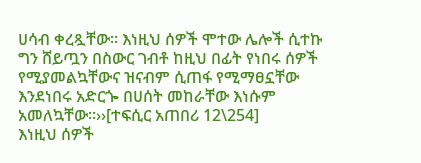ሀሳብ ቀረጿቸው፡፡ እነዚህ ሰዎች ሞተው ሌሎች ሲተኩ ግን ሸይጧን በስውር ገብቶ ከዚህ በፊት የነበሩ ሰዎች የሚያመልኳቸውና ዝናብም ሲጠፋ የሚማፀኗቸው እንደነበሩ አድርጐ በሀሰት መከራቸው እነሱም አመለኳቸው፡፡››[ተፍሲር አጠበሪ 12\254]
እነዚህ ሰዎች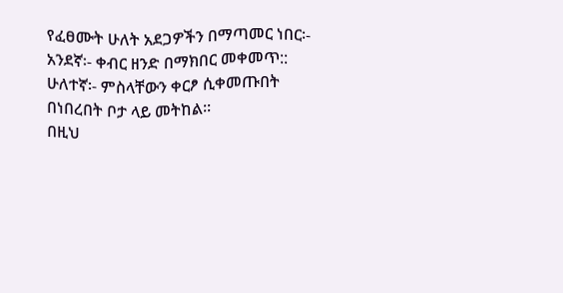የፈፀሙት ሁለት አደጋዎችን በማጣመር ነበር፡-
አንደኛ፡- ቀብር ዘንድ በማክበር መቀመጥ::
ሁለተኛ፡- ምስላቸውን ቀርፆ ሲቀመጡበት በነበረበት ቦታ ላይ መትከል፡፡
በዚህ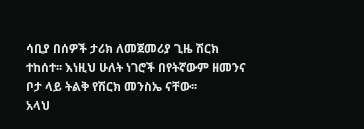ሳቢያ በሰዎች ታሪክ ለመጀመሪያ ጊዜ ሽርክ ተከሰተ፡፡ እነዚህ ሁለት ነገሮች በየትኛውም ዘመንና ቦታ ላይ ትልቅ የሽርክ መንስኤ ናቸው፡፡
አላህ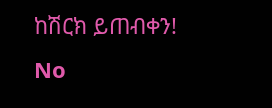ከሽርክ ይጠብቀን!
No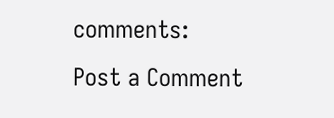comments:
Post a Comment